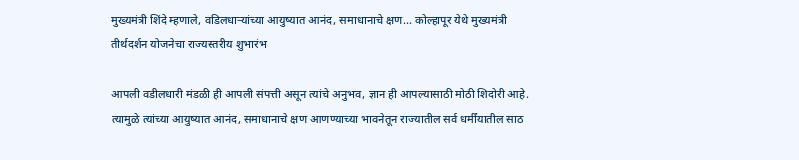मुख्यमंत्री शिंदे म्हणाले, वडिलधाऱ्यांच्या आयुष्यात आनंद, समाधानाचे क्षण… कोल्हापूर येथे मुख्यमंत्री तीर्थदर्शन योजनेचा राज्यस्तरीय शुभारंभ

आपली वडीलधारी मंडळी ही आपली संपत्ती असून त्यांचे अनुभव, ज्ञान ही आपल्यासाठी मोठी शिदोरी आहे. त्यामुळे त्यांच्या आयुष्यात आनंद, समाधानाचे क्षण आणण्याच्या भावनेतून राज्यातील सर्व धर्मींयातील साठ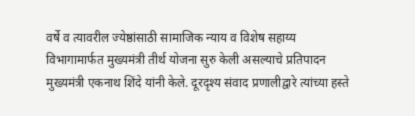वर्षे व त्यावरील ज्येष्ठांसाठी सामाजिक न्याय व विशेष सहाय्य विभागामार्फत मुख्यमंत्री तीर्थ योजना सुरु केली असल्याचे प्रतिपादन मुख्यमंत्री एकनाथ शिंदे यांनी केले. दूरदृश्य संवाद प्रणालीद्वारे त्यांच्या हस्ते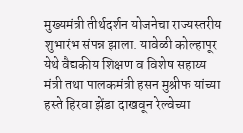मुख्यमंत्री तीर्थदर्शन योजनेचा राज्यस्तरीय शुभारंभ संपन्न झाला. यावेळी कोल्हापूर येथे वैद्यकीय शिक्षण व विशेष सहाय्य मंत्री तथा पालकमंत्री हसन मुश्रीफ यांच्या हस्ते हिरवा झेंडा दाखवून रेल्वेच्या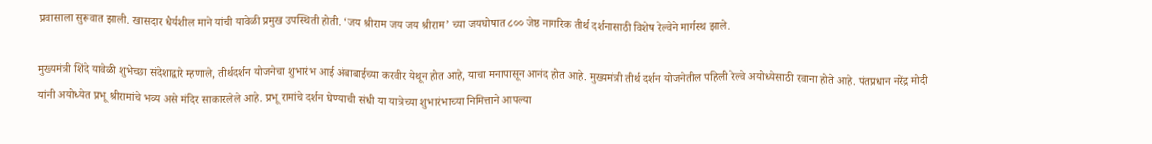प्रवासाला सुरूवात झाली. खासदार धैर्यशील माने यांची यावेळी प्रमुख उपस्थिती होती. ‘जय श्रीराम जय जय श्रीराम’ च्या जयघोषात ८०० जेष्ठ नागरिक तीर्थ दर्शनासाठी विशेष रेल्वेने मार्गस्थ झाले.

मुख्यमंत्री शिंदे यावेळी शुभेच्छा संदेशाद्वारे म्हणाले, तीर्थदर्शन योजनेचा शुभारंभ आई अंबाबाईच्या करवीर येथून होत आहे, याचा मनापासून आनंद होत आहे. मुख्यमंत्री तीर्थ दर्शन योजनेतील पहिली रेल्वे अयोध्येसाठी रवाना होते आहे. पंतप्रधान नरेंद्र मोदी यांनी अयोध्येत प्रभू श्रीरामांचे भव्य असे मंदिर साकारलेले आहे. प्रभू रामांचे दर्शन घेण्याची संधी या यात्रेच्या शुभारंभाच्या निमित्ताने आपल्या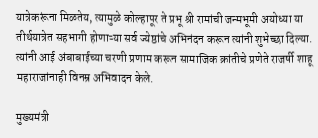यात्रेकरूंना मिळतेय, त्यामुळे कोल्हापूर ते प्रभू श्री रामांची जन्मभूमी अयोध्या या तीर्थयात्रेत सहभागी होणाऱ्या सर्व ज्येष्ठांचे अभिनंदन करून त्यांनी शुभेच्छा दिल्या. त्यांनी आई अंबाबाईच्या चरणी प्रणाम करून सामाजिक क्रांतीचे प्रणेते राजर्षी शाहू महाराजांनाही विनम्र अभिवादन केले.

मुख्यमंत्री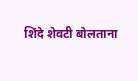शिंदे शेवटी बोलताना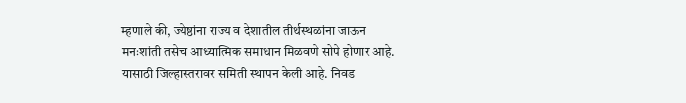म्हणाले की, ज्येष्ठांना राज्य व देशातील तीर्थस्थळांना जाऊन मनःशांती तसेच आध्यात्मिक समाधान मिळवणे सोपे होणार आहे. यासाठी जिल्हास्तरावर समिती स्थापन केली आहे. निवड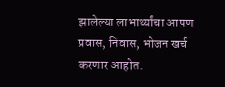झालेल्या लाभार्थ्यांचा आपण प्रवास, निवास, भोजन खर्च करणार आहोत.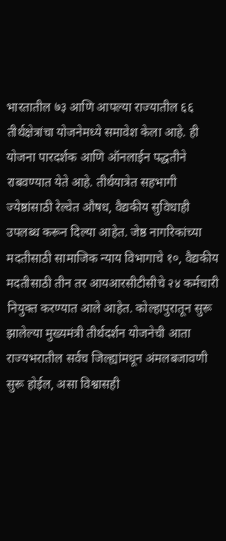भारतातील ७३ आणि आपल्या राज्यातील ६६ तीर्थक्षेत्रांचा योजनेमध्ये समावेश केला आहे. ही योजना पारदर्शक आणि ऑनलाईन पद्धतीने राबवण्यात येते आहे. तीर्थयात्रेत सहभागी ज्येष्ठांसाठी रेल्वेत औषध, वैद्यकीय सुविधाही उपलब्ध करून दिल्या आहेत. जेष्ठ नागरिकांच्या मदतीसाठी सामाजिक न्याय विभागाचे १०, वैद्यकीय मदतीसाठी तीन तर आयआरसीटीसीचे २४ कर्मचारी नियुक्त करण्यात आले आहेत. कोल्हापुरातून सुरू झालेल्या मुख्यमंत्री तीर्थदर्शन योजनेची आता राज्यभरातील सर्वच जिल्ह्यांमधून अंमलबजावणी सुरू होईल, असा विश्वासही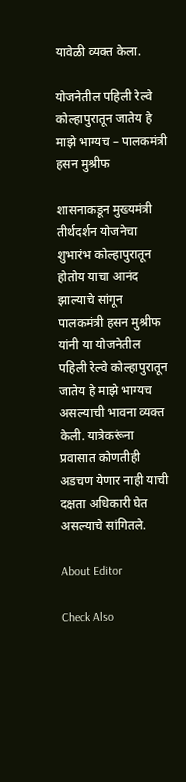यावेळी व्यक्त केला.

योजनेतील पहिली रेल्वे कोल्हापुरातून जातेय हे माझे भाग्यच – पालकमंत्री हसन मुश्रीफ

शासनाकडून मुख्यमंत्री तीर्थदर्शन योजनेचा शुभारंभ कोल्हापुरातून होतोय याचा आनंद झाल्याचे सांगून पालकमंत्री हसन मुश्रीफ यांनी या योजनेतील पहिली रेल्वे कोल्हापुरातून जातेय हे माझे भाग्यच असल्याची भावना व्यक्त केली. यात्रेकरूंना प्रवासात कोणतीही अडचण येणार नाही याची दक्षता अधिकारी घेत असल्याचे सांगितले.

About Editor

Check Also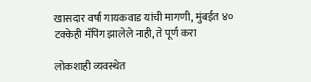खासदार वर्षा गायकवाड यांची मागणी, मुंबईत ४० टक्केही मॅपिंग झालेले नाही, ते पूर्ण करा

लोकशाही व्यवस्थेत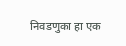निवडणुका हा एक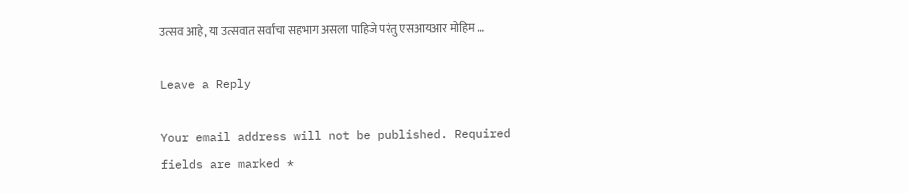उत्सव आहे, या उत्सवात सर्वांचा सहभाग असला पाहिजे परंतु एसआयआर मोहिम …

Leave a Reply

Your email address will not be published. Required fields are marked *